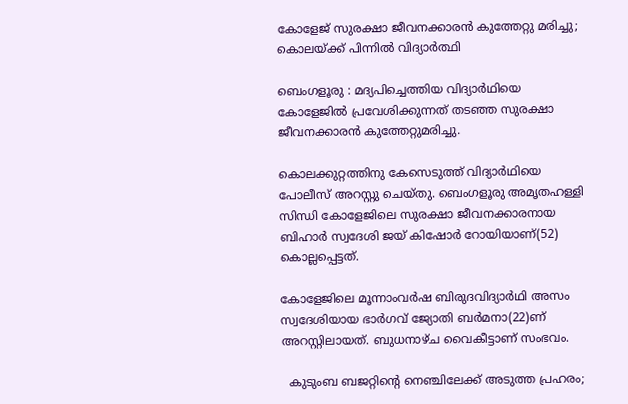കോളേജ് സുരക്ഷാ ജീവനക്കാരൻ കുത്തേറ്റു മരിച്ചു; കൊലയ്ക്ക് പിന്നിൽ വിദ്യാർത്ഥി

ബെംഗളൂരു : മദ്യപിച്ചെത്തിയ വിദ്യാർഥിയെ കോളേജിൽ പ്രവേശിക്കുന്നത് തടഞ്ഞ സുരക്ഷാ ജീവനക്കാരൻ കുത്തേറ്റുമരിച്ചു.

കൊലക്കുറ്റത്തിനു കേസെടുത്ത് വിദ്യാർഥിയെ പോലീസ് അറസ്റ്റു ചെയ്തു. ബെംഗളൂരു അമൃതഹള്ളി സിന്ധി കോളേജിലെ സുരക്ഷാ ജീവനക്കാരനായ ബിഹാർ സ്വദേശി ജയ് കിഷോർ റോയിയാണ്(52) കൊല്ലപ്പെട്ടത്.

കോളേജിലെ മൂന്നാംവർഷ ബിരുദവിദ്യാർഥി അസം സ്വദേശിയായ ഭാർഗവ് ജ്യോതി ബർമനാ(22)ണ് അറസ്റ്റിലായത്. ബുധനാഴ്ച വൈകീട്ടാണ് സംഭവം.

  കുടുംബ ബജറ്റിന്റെ നെഞ്ചിലേക്ക് അടുത്ത പ്രഹരം;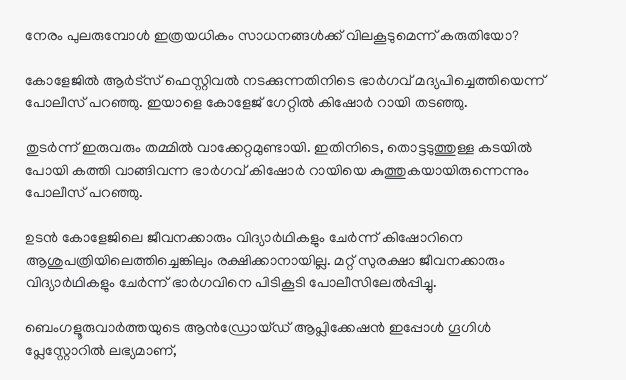നേരം പുലരുമ്പോൾ ഇത്രയധികം സാധനങ്ങൾക്ക് വിലകൂടുമെന്ന് കരുതിയോ?

കോളേജിൽ ആർട്‌സ് ഫെസ്റ്റിവൽ നടക്കുന്നതിനിടെ ഭാർഗവ് മദ്യപിച്ചെത്തിയെന്ന് പോലീസ് പറഞ്ഞു. ഇയാളെ കോളേജ് ഗേറ്റിൽ കിഷോർ റായി തടഞ്ഞു.

തുടർന്ന് ഇരുവരും തമ്മിൽ വാക്കേറ്റമുണ്ടായി. ഇതിനിടെ, തൊട്ടടുത്തുള്ള കടയിൽ പോയി കത്തി വാങ്ങിവന്ന ഭാർഗവ് കിഷോർ റായിയെ കുത്തുകയായിരുന്നെന്നും പോലീസ് പറഞ്ഞു.

ഉടൻ കോളേജിലെ ജീവനക്കാരും വിദ്യാർഥികളും ചേർന്ന് കിഷോറിനെ ആശുപത്രിയിലെത്തിച്ചെങ്കിലും രക്ഷിക്കാനായില്ല. മറ്റ് സുരക്ഷാ ജീവനക്കാരും വിദ്യാർഥികളും ചേർന്ന് ഭാർഗവിനെ പിടികൂടി പോലീസിലേൽപ്പിച്ചു.

ബെംഗളൂരുവാർത്തയുടെ ആൻഡ്രോയ്ഡ് ആപ്ലിക്കേഷൻ ഇപ്പോൾ ഗൂഗിൾ പ്ലേസ്റ്റോറിൽ ലഭ്യമാണ്,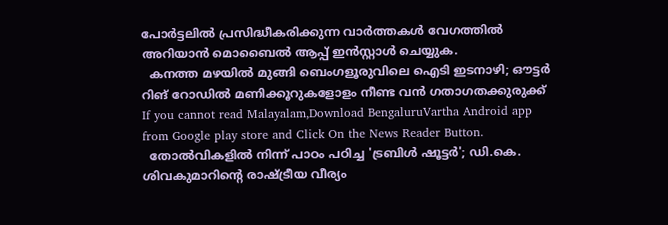പോർട്ടലിൽ പ്രസിദ്ധീകരിക്കുന്ന വാർത്തകൾ വേഗത്തിൽ അറിയാൻ മൊബൈൽ ആപ്പ് ഇൻസ്റ്റാൾ ചെയ്യുക.
  കനത്ത മഴയിൽ മുങ്ങി ബെംഗളൂരുവിലെ ഐടി ഇടനാഴി; ഔട്ടർ റിങ് റോഡിൽ മണിക്കൂറുകളോളം നീണ്ട വൻ ഗതാഗതക്കുരുക്ക്
If you cannot read Malayalam,Download BengaluruVartha Android app from Google play store and Click On the News Reader Button.
  തോൽവികളിൽ നിന്ന് പാഠം പഠിച്ച 'ട്രബിൾ ഷൂട്ടർ'; ഡി.കെ. ശിവകുമാറിന്റെ രാഷ്ട്രീയ വീര്യം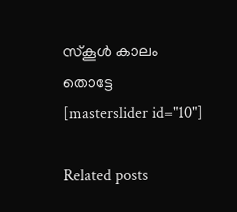സ്കൂൾ കാലം തൊട്ടേ
[masterslider id="10"]

Related posts